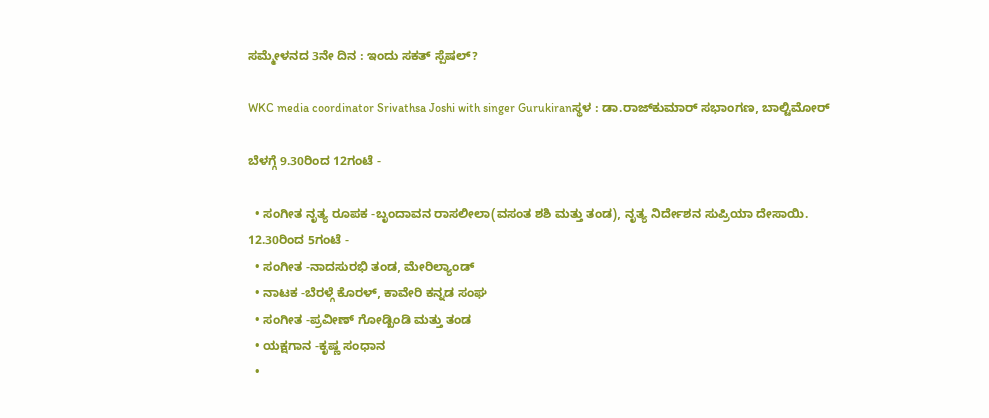ಸಮ್ಮೇಳನದ 3ನೇ ದಿನ : ಇಂದು ಸಕತ್‌ ಸ್ಪೆಷಲ್‌?

WKC media coordinator Srivathsa Joshi with singer Gurukiranಸ್ಥಳ : ಡಾ.ರಾಜ್‌ಕುಮಾರ್‌ ಸಭಾಂಗಣ, ಬಾಲ್ಟಿಮೋರ್‌

ಬೆಳಗ್ಗೆ 9.30ರಿಂದ 12ಗಂಟೆ -

  • ಸಂಗೀತ ನೃತ್ಯ ರೂಪಕ -ಬೃಂದಾವನ ರಾಸಲೀಲಾ(ವಸಂತ ಶಶಿ ಮತ್ತು ತಂಡ), ನೃತ್ಯ ನಿರ್ದೇಶನ ಸುಪ್ರಿಯಾ ದೇಸಾಯಿ.
12.30ರಿಂದ 5ಗಂಟೆ -
  • ಸಂಗೀತ -ನಾದಸುರಭಿ ತಂಡ, ಮೇರಿಲ್ಯಾಂಡ್‌
  • ನಾಟಕ -ಬೆರಳ್ಗೆ ಕೊರಳ್‌, ಕಾವೇರಿ ಕನ್ನಡ ಸಂಘ
  • ಸಂಗೀತ -ಪ್ರವೀಣ್‌ ಗೋಡ್ಖಿಂಡಿ ಮತ್ತು ತಂಡ
  • ಯಕ್ಷಗಾನ -ಕೃಷ್ಣ ಸಂಧಾನ
  •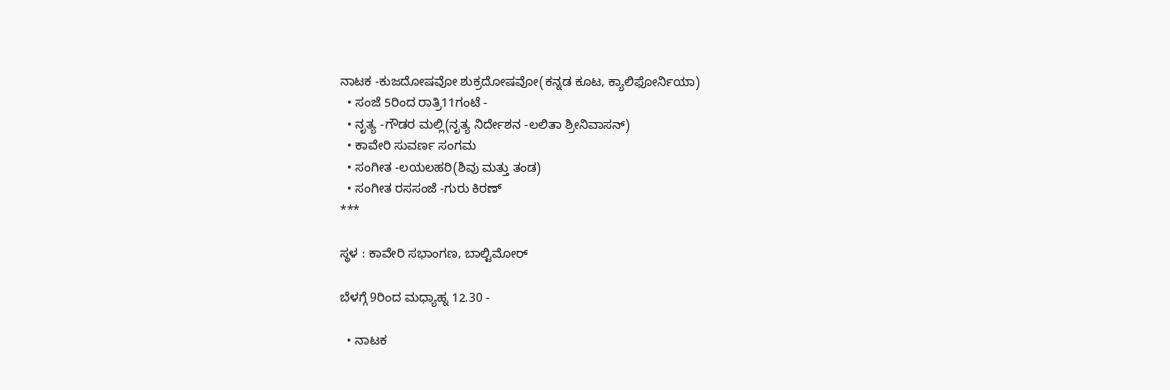ನಾಟಕ -ಕುಜದೋಷವೋ ಶುಕ್ರದೋಷವೋ(ಕನ್ನಡ ಕೂಟ, ಕ್ಯಾಲಿಫೋರ್ನಿಯಾ)
  • ಸಂಜೆ 5ರಿಂದ ರಾತ್ರಿ11ಗಂಟೆ -
  • ನೃತ್ಯ -ಗೌಡರ ಮಲ್ಲಿ(ನೃತ್ಯ ನಿರ್ದೇಶನ -ಲಲಿತಾ ಶ್ರೀನಿವಾಸನ್‌)
  • ಕಾವೇರಿ ಸುವರ್ಣ ಸಂಗಮ
  • ಸಂಗೀತ -ಲಯಲಹರಿ(ಶಿವು ಮತ್ತು ತಂಡ)
  • ಸಂಗೀತ ರಸಸಂಜೆ -ಗುರು ಕಿರಣ್‌
***

ಸ್ಥಳ : ಕಾವೇರಿ ಸಭಾಂಗಣ, ಬಾಲ್ಟಿಮೋರ್‌

ಬೆಳಗ್ಗೆ 9ರಿಂದ ಮಧ್ಯಾಹ್ನ 12.30 -

  • ನಾಟಕ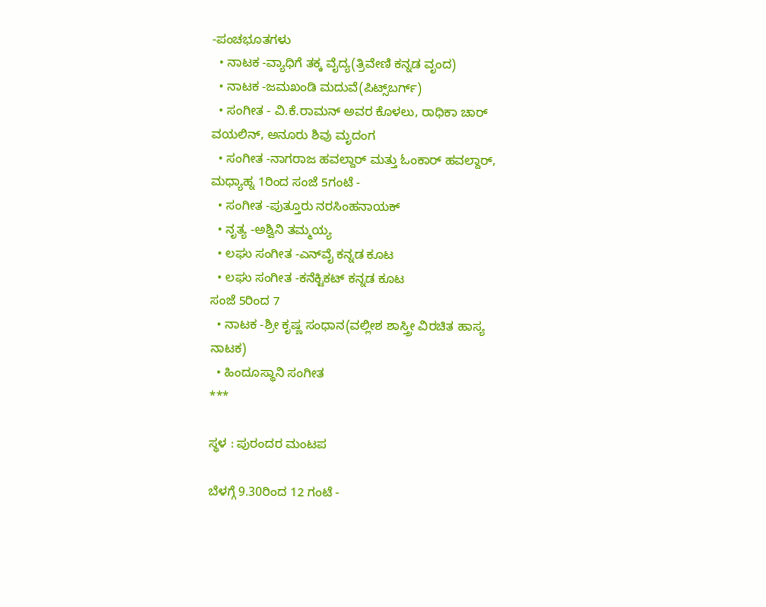-ಪಂಚಭೂತಗಳು
  • ನಾಟಕ -ವ್ಯಾಧಿಗೆ ತಕ್ಕ ವೈದ್ಯ(ತ್ರಿವೇಣಿ ಕನ್ನಡ ವೃಂದ)
  • ನಾಟಕ -ಜಮಖಂಡಿ ಮದುವೆ(ಪಿಟ್ಸ್‌ಬರ್ಗ್‌)
  • ಸಂಗೀತ - ವಿ.ಕೆ.ರಾಮನ್‌ ಅವರ ಕೊಳಲು, ರಾಧಿಕಾ ಚಾರ್‌ ವಯಲಿನ್‌, ಅನೂರು ಶಿವು ಮೃದಂಗ
  • ಸಂಗೀತ -ನಾಗರಾಜ ಹವಲ್ದಾರ್‌ ಮತ್ತು ಓಂಕಾರ್‌ ಹವಲ್ದಾರ್‌,
ಮಧ್ಯಾಹ್ನ 1ರಿಂದ ಸಂಜೆ 5ಗಂಟೆ -
  • ಸಂಗೀತ -ಪುತ್ತೂರು ನರಸಿಂಹನಾಯಕ್‌
  • ನೃತ್ಯ -ಅಶ್ವಿನಿ ತಮ್ಮಯ್ಯ
  • ಲಘು ಸಂಗೀತ -ಎನ್‌ವೈ ಕನ್ನಡ ಕೂಟ
  • ಲಘು ಸಂಗೀತ -ಕನೆಕ್ಟಿಕಟ್‌ ಕನ್ನಡ ಕೂಟ
ಸಂಜೆ 5ರಿಂದ 7
  • ನಾಟಕ -ಶ್ರೀ ಕೃಷ್ಣ ಸಂಧಾನ(ವಲ್ಲೀಶ ಶಾಸ್ತ್ರೀ ವಿರಚಿತ ಹಾಸ್ಯ ನಾಟಕ)
  • ಹಿಂದೂಸ್ಥಾನಿ ಸಂಗೀತ
***

ಸ್ಥಳ : ಪುರಂದರ ಮಂಟಪ

ಬೆಳಗ್ಗೆ 9.30ರಿಂದ 12 ಗಂಟೆ -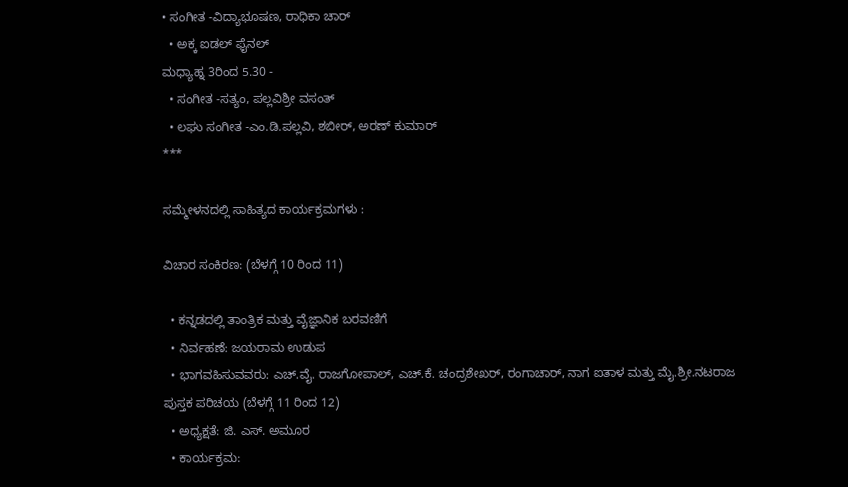• ಸಂಗೀತ -ವಿದ್ಯಾಭೂಷಣ, ರಾಧಿಕಾ ಚಾರ್‌
  • ಅಕ್ಕ ಐಡಲ್‌ ಫೈನಲ್‌
ಮಧ್ಯಾಹ್ನ 3ರಿಂದ 5.30 -
  • ಸಂಗೀತ -ಸತ್ಯಂ, ಪಲ್ಲವಿಶ್ರೀ ವಸಂತ್‌
  • ಲಘು ಸಂಗೀತ -ಎಂ.ಡಿ.ಪಲ್ಲವಿ, ಶಬೀರ್‌, ಅರಣ್‌ ಕುಮಾರ್‌
***

ಸಮ್ಮೇಳನದಲ್ಲಿ ಸಾಹಿತ್ಯದ ಕಾರ್ಯಕ್ರಮಗಳು :

ವಿಚಾರ ಸಂಕಿರಣ: (ಬೆಳಗ್ಗೆ 10 ರಿಂದ 11)

  • ಕನ್ನಡದಲ್ಲಿ ತಾಂತ್ರಿಕ ಮತ್ತು ವೈಜ್ಞಾನಿಕ ಬರವಣಿಗೆ
  • ನಿರ್ವಹಣೆ: ಜಯರಾಮ ಉಡುಪ
  • ಭಾಗವಹಿಸುವವರು: ಎಚ್‌.ವೈ. ರಾಜಗೋಪಾಲ್‌, ಎಚ್‌.ಕೆ. ಚಂದ್ರಶೇಖರ್‌, ರಂಗಾಚಾರ್‌, ನಾಗ ಐತಾಳ ಮತ್ತು ಮೈ.ಶ್ರೀ.ನಟರಾಜ
ಪುಸ್ತಕ ಪರಿಚಯ (ಬೆಳಗ್ಗೆ 11 ರಿಂದ 12)
  • ಅಧ್ಯಕ್ಷತೆ: ಜಿ. ಎಸ್‌. ಅಮೂರ
  • ಕಾರ್ಯಕ್ರಮ: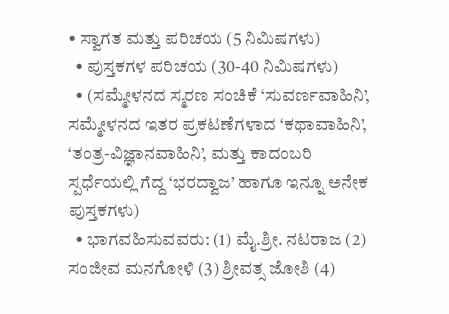• ಸ್ವಾಗತ ಮತ್ತು ಪರಿಚಯ (5 ನಿಮಿಷಗಳು)
  • ಪುಸ್ತಕಗಳ ಪರಿಚಯ (30-40 ನಿಮಿಷಗಳು)
  • (ಸಮ್ಮೇಳನದ ಸ್ಮರಣ ಸಂಚಿಕೆ ‘ಸುವರ್ಣವಾಹಿನಿ’, ಸಮ್ಮೇಳನದ ಇತರ ಪ್ರಕಟಣೆಗಳಾದ ‘ಕಥಾವಾಹಿನಿ’, ‘ತಂತ್ರ-ವಿಜ್ಞಾನವಾಹಿನಿ’, ಮತ್ತು ಕಾದಂಬರಿ ಸ್ಪರ್ಧೆಯಲ್ಲಿ ಗೆದ್ದ ‘ಭರದ್ವಾಜ’ ಹಾಗೂ ಇನ್ನೂ ಅನೇಕ ಪುಸ್ತಕಗಳು)
  • ಭಾಗವಹಿಸುವವರು: (1) ಮೈ.ಶ್ರೀ. ನಟರಾಜ (2) ಸಂಜೀವ ಮನಗೋಳಿ (3) ಶ್ರೀವತ್ಸ ಜೋಶಿ (4)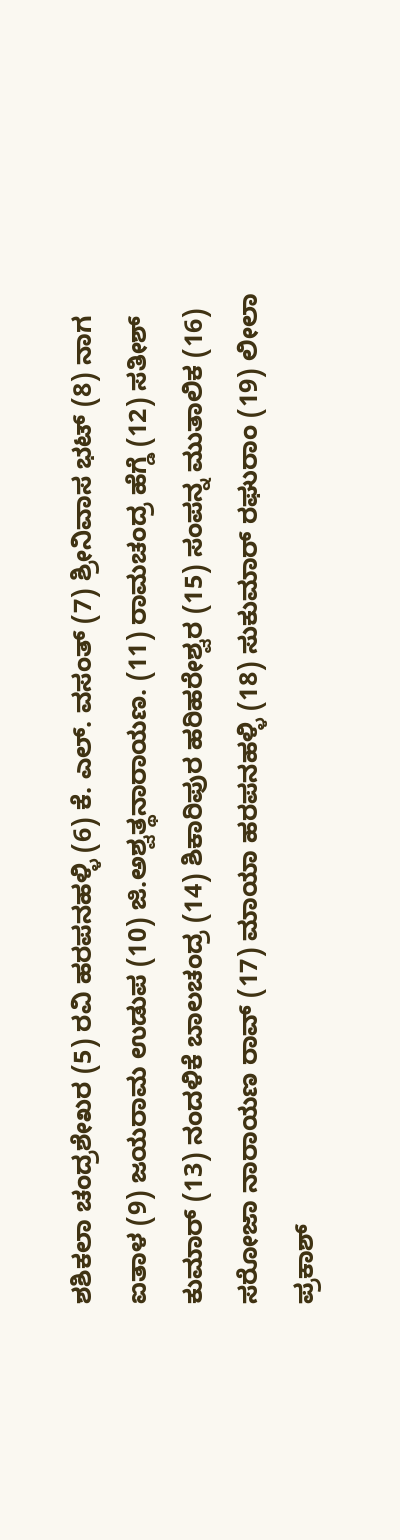ಶಶಿಕಲಾ ಚಂದ್ರಶೇಖರ (5) ರವಿ ಹರಪನಹಳ್ಳಿ (6) ಕೆ. ಎಲ್‌. ವಸಂತ್‌ (7) ಶ್ರೀನಿವಾಸ ಭಟ್‌ (8) ನಾಗ ಐತಾಳ (9) ಜಯರಾಮ ಉಡುಪ (10) ಜಿ.ಅಶ್ವತ್ಥನಾರಾಯಣ. (11) ರಾಮಚಂದ್ರ ಹೆಗ್ಡೆ (12) ಸತೀಶ್‌ ಕುಮಾರ್‌ (13) ನಂದಳಿಕೆ ಬಾಲಚಂದ್ರ (14) ಶಿಕಾರಿಪುರ ಹರಿಹರೇಶ್ವರ (15) ಸಂಪನ್ನ ಮುತಾಲಿಕ (16) ಸರೋಜಾ ನಾರಾಯಣ ರಾವ್‌ (17) ಮಾಯಾ ಹರಪನಹಳ್ಳಿ (18) ಸುಕುಮಾರ್‌ ರಘುರಾಂ (19) ಲೀಲಾ ಪ್ರಕಾಶ್‌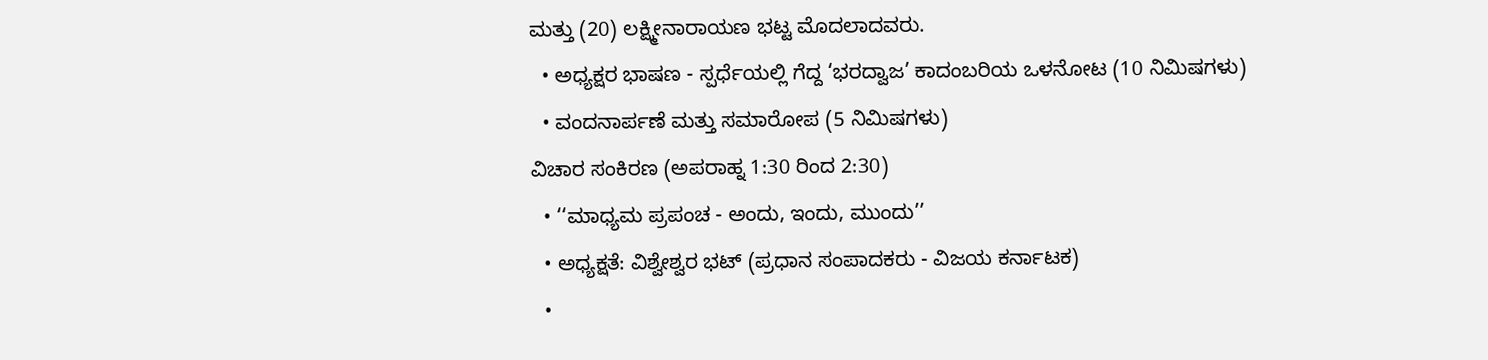ಮತ್ತು (20) ಲಕ್ಷ್ಮೀನಾರಾಯಣ ಭಟ್ಟ ಮೊದಲಾದವರು.
  • ಅಧ್ಯಕ್ಷರ ಭಾಷಣ - ಸ್ಪರ್ಧೆಯಲ್ಲಿ ಗೆದ್ದ ‘ಭರದ್ವಾಜ’ ಕಾದಂಬರಿಯ ಒಳನೋಟ (10 ನಿಮಿಷಗಳು)
  • ವಂದನಾರ್ಪಣೆ ಮತ್ತು ಸಮಾರೋಪ (5 ನಿಮಿಷಗಳು)
ವಿಚಾರ ಸಂಕಿರಣ (ಅಪರಾಹ್ನ 1:30 ರಿಂದ 2:30)
  • ‘‘ಮಾಧ್ಯಮ ಪ್ರಪಂಚ - ಅಂದು, ಇಂದು, ಮುಂದು’’
  • ಅಧ್ಯಕ್ಷತೆ: ವಿಶ್ವೇಶ್ವರ ಭಟ್‌ (ಪ್ರಧಾನ ಸಂಪಾದಕರು - ವಿಜಯ ಕರ್ನಾಟಕ)
  •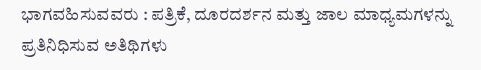ಭಾಗವಹಿಸುವವರು : ಪತ್ರಿಕೆ, ದೂರದರ್ಶನ ಮತ್ತು ಜಾಲ ಮಾಧ್ಯಮಗಳನ್ನು ಪ್ರತಿನಿಧಿಸುವ ಅತಿಥಿಗಳು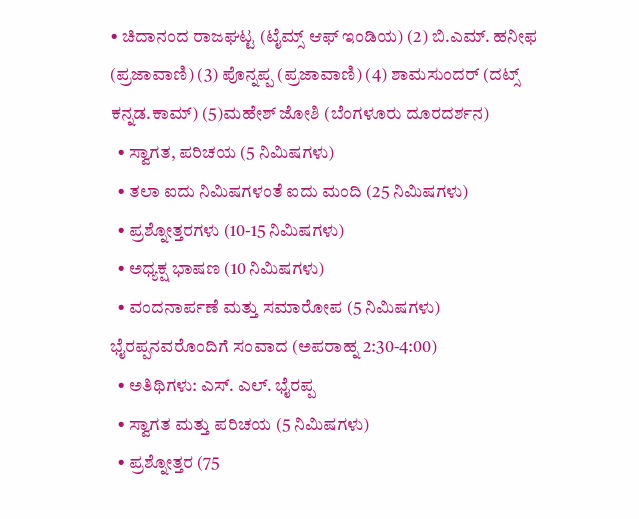• ಚಿದಾನಂದ ರಾಜಘಟ್ಟ (ಟೈಮ್ಸ್‌ ಆಫ್‌ ಇಂಡಿಯ) (2) ಬಿ.ಎಮ್‌. ಹನೀಫ (ಪ್ರಜಾವಾಣಿ) (3) ಪೊನ್ನಪ್ಪ (ಪ್ರಜಾವಾಣಿ) (4) ಶಾಮಸುಂದರ್‌ (ದಟ್ಸ್‌ ಕನ್ನಡ.ಕಾಮ್‌) (5)ಮಹೇಶ್‌ ಜೋಶಿ (ಬೆಂಗಳೂರು ದೂರದರ್ಶನ)
  • ಸ್ವಾಗತ, ಪರಿಚಯ (5 ನಿಮಿಷಗಳು)
  • ತಲಾ ಐದು ನಿಮಿಷಗಳಂತೆ ಐದು ಮಂದಿ (25 ನಿಮಿಷಗಳು)
  • ಪ್ರಶ್ನೋತ್ತರಗಳು (10-15 ನಿಮಿಷಗಳು)
  • ಅಧ್ಯಕ್ಷ ಭಾಷಣ (10 ನಿಮಿಷಗಳು)
  • ವಂದನಾರ್ಪಣೆ ಮತ್ತು ಸಮಾರೋಪ (5 ನಿಮಿಷಗಳು)
ಭೈರಪ್ಪನವರೊಂದಿಗೆ ಸಂವಾದ (ಅಪರಾಹ್ನ 2:30-4:00)
  • ಅತಿಥಿಗಳು: ಎಸ್‌. ಎಲ್‌. ಭೈರಪ್ಪ
  • ಸ್ವಾಗತ ಮತ್ತು ಪರಿಚಯ (5 ನಿಮಿಷಗಳು)
  • ಪ್ರಶ್ನೋತ್ತರ (75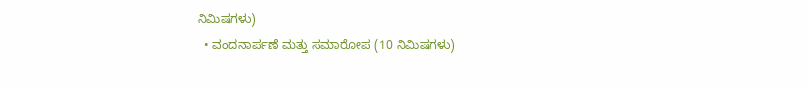ನಿಮಿಷಗಳು)
  • ವಂದನಾರ್ಪಣೆ ಮತ್ತು ಸಮಾರೋಪ (10 ನಿಮಿಷಗಳು)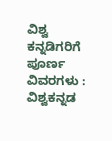ವಿಶ್ವ ಕನ್ನಡಿಗರಿಗೆ ಪೂರ್ಣ ವಿವರಗಳು :
ವಿಶ್ವಕನ್ನಡ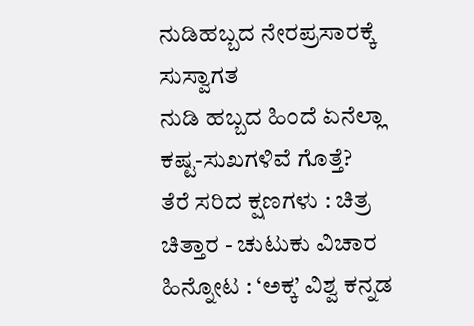ನುಡಿಹಬ್ಬದ ನೇರಪ್ರಸಾರಕ್ಕೆ ಸುಸ್ವಾಗತ
ನುಡಿ ಹಬ್ಬದ ಹಿಂದೆ ಏನೆಲ್ಲಾ ಕಷ್ಟ-ಸುಖಗಳಿವೆ ಗೊತ್ತೆ?
ತೆರೆ ಸರಿದ ಕ್ಷಣಗಳು : ಚಿತ್ರ ಚಿತ್ತಾರ - ಚುಟುಕು ವಿಚಾರ
ಹಿನ್ನೋಟ : ‘ಅಕ್ಕ’ ವಿಶ್ವ ಕನ್ನಡ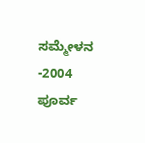ಸಮ್ಮೇಳನ -2004
ಪೂರ್ವ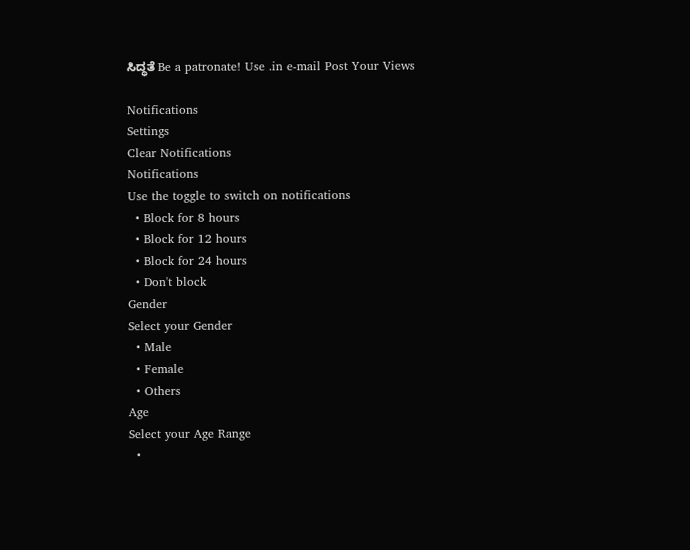ಸಿದ್ಧತೆ Be a patronate! Use .in e-mail Post Your Views

Notifications
Settings
Clear Notifications
Notifications
Use the toggle to switch on notifications
  • Block for 8 hours
  • Block for 12 hours
  • Block for 24 hours
  • Don't block
Gender
Select your Gender
  • Male
  • Female
  • Others
Age
Select your Age Range
  •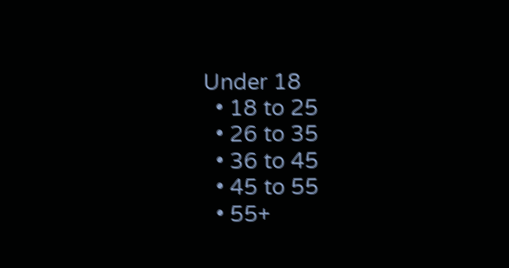Under 18
  • 18 to 25
  • 26 to 35
  • 36 to 45
  • 45 to 55
  • 55+